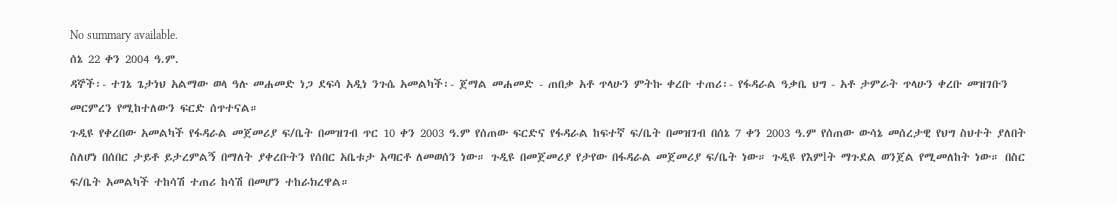No summary available.
ሰኔ 22 ቀን 2004 ዓ.ም.
ዳኞች፡- ተገኔ ጌታነህ አልማው ወላ ዓሉ መሐመድ ነጋ ደፍሳ አዲነ ንጉሴ አመልካች፡- ጀማል መሐመድ - ጠበቃ አቶ ጥላሁን ምትኩ ቀረቡ ተጠሪ፡- የፋዳራል ዓቃቤ ህግ - አቶ ታምራት ጥላሁን ቀረቡ መዝገቡን መርምረን የሚከተለውን ፍርድ ሰጥተናል።
ጉዲዩ የቀረበው አመልካች የፋዳራል መጀመሪያ ፍ/ቤት በመዝገብ ጥር 10 ቀን 2003 ዓ.ም የሰጠው ፍርድና የፋዳራል ከፍተኛ ፍ/ቤት በመዝገብ በሰኔ 7 ቀን 2003 ዓ.ም የሰጠው ውሳኔ መሰረታዊ የህግ ስህተት ያለበት ስለሆነ በሰበር ታይቶ ይታረምልኝ በማለት ያቀረቡትን የሰበር አቤቱታ አጣርቶ ለመወሰን ነው። ጉዲዩ በመጀመሪያ የታየው በፋዳራል መጀመሪያ ፍ/ቤት ነው። ጉዲዩ የእምlት ማጉደል ወንጀል የሚመለከት ነው። በስር ፍ/ቤት አመልካች ተከሳሽ ተጠሪ ከሳሽ በመሆን ተከራክረዋል።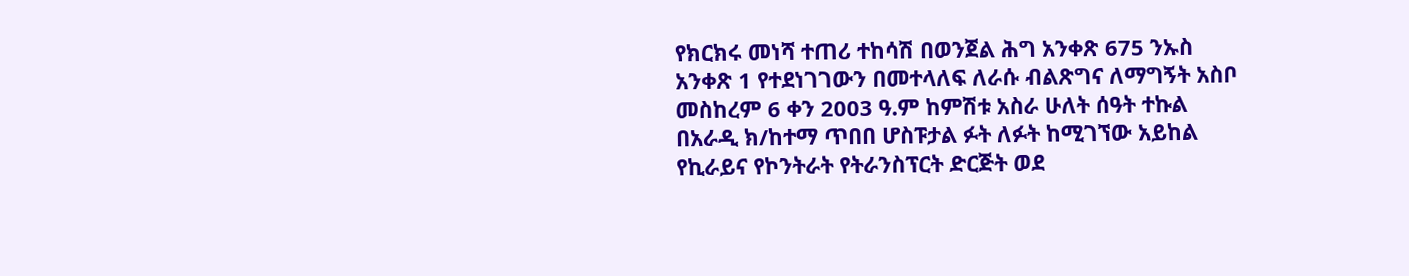የክርክሩ መነሻ ተጠሪ ተከሳሽ በወንጀል ሕግ አንቀጽ 675 ንኡስ አንቀጽ 1 የተደነገገውን በመተላለፍ ለራሱ ብልጽግና ለማግኝት አስቦ መስከረም 6 ቀን 2003 ዓ.ም ከምሽቱ አስራ ሁለት ሰዓት ተኩል በአራዲ ክ/ከተማ ጥበበ ሆስፑታል ፉት ለፉት ከሚገኘው አይከል የኪራይና የኮንትራት የትራንስፕርት ድርጅት ወደ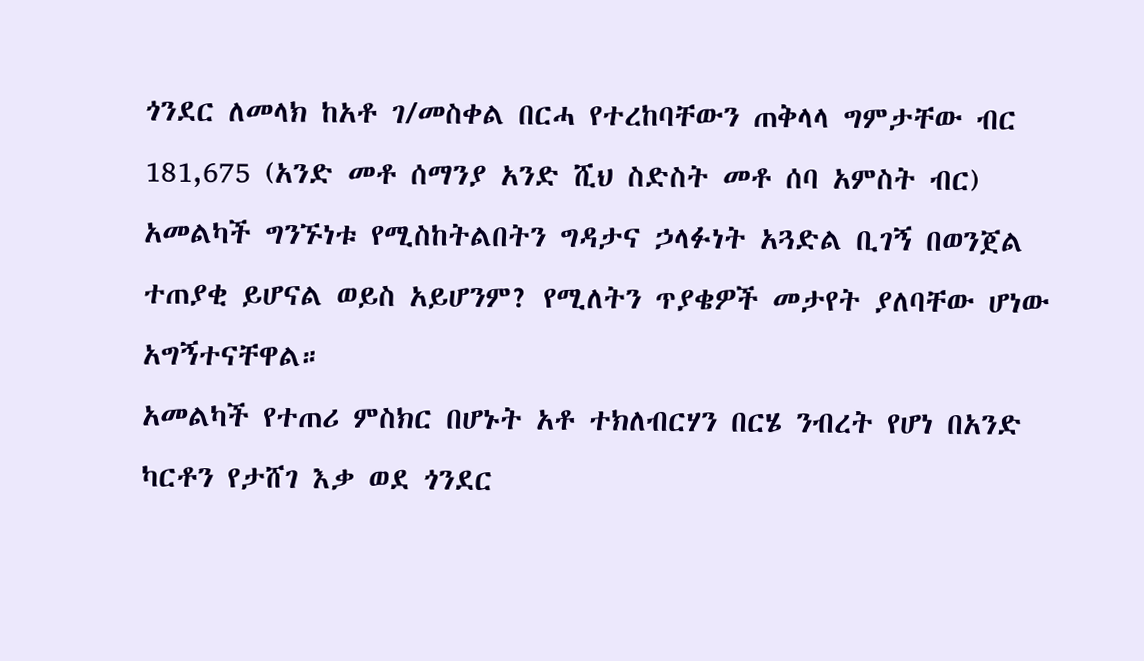ጎንደር ለመላክ ከአቶ ገ/መስቀል በርሓ የተረከባቸውን ጠቅላላ ግምታቸው ብር 181,675 (አንድ መቶ ሰማንያ አንድ ሺህ ስድስት መቶ ሰባ አምስት ብር) አመልካች ግንኙነቱ የሚስከትልበትን ግዳታና ኃላፉነት አጓድል ቢገኝ በወንጀል ተጠያቂ ይሆናል ወይስ አይሆንም? የሚለትን ጥያቄዎች መታየት ያለባቸው ሆነው አግኝተናቸዋል።
አመልካች የተጠሪ ምስክር በሆኑት አቶ ተክለብርሃን በርሄ ንብረት የሆነ በአንድ ካርቶን የታሸገ እቃ ወደ ጎንደር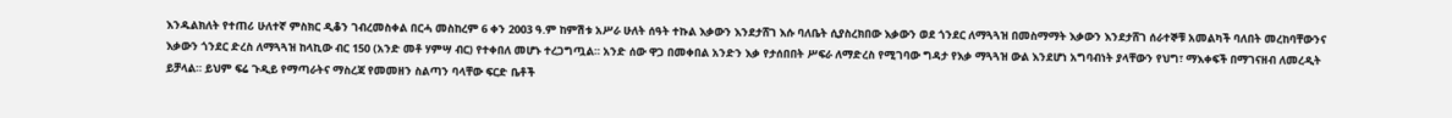እንዱልክለት የተጠሪ ሁለተኛ ምስክር ዲቆን ገብረመስቀል በርሓ መስከረም 6 ቀን 2003 ዓ.ም ከምሽቱ አሥራ ሁለት ሰዓት ተኩል እቃውን እንደታሸገ እሱ ባለቤት ሲያስረክበው እቃውን ወደ ጎንደር ለማጓጓዝ በመስማማት እቃውን እንደታሸገ ሰራተኞቹ አመልካች ባለበት መረከባቸውንና እቃውን ጎንደር ድረስ ለማጓጓዝ ከላኪው ብር 150 (አንድ መቶ ሃምሣ ብር) የተቀበለ መሆኑ ተረጋግጧል። አንድ ሰው ዋጋ በመቀበል አንድን እቃ የታሰበበት ሥፍራ ለማድረስ የሚገባው ግዳታ የእቃ ማጓጓዝ ውል እንደሆነ አግባብነት ያላቸውን የህግ፣ ማእቀፍች በማገናዘብ ለመረዲት ይቻላል። ይህም ፍሬ ጉዲይ የማጣራትና ማስረጃ የመመዘን ስልጣን ባላቸው ፍርድ ቤቶች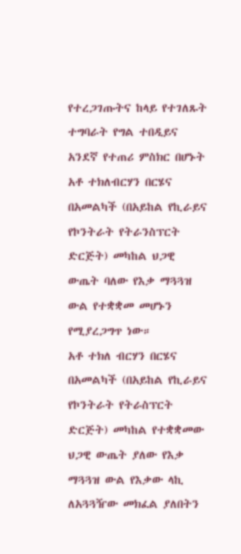የተረጋገጡትና ከላይ የተገለጹት ተግባራት የግል ተበዲይና አንደኛ የተጠሪ ምስክር በሆኑት አቶ ተክለብርሃን በርሄና በአመልካች (በአይከል የኪራይና የኮንትራት የትራንስፕርት ድርጅት) መካከል ህጋዊ ውጤት ባለው የእቃ ማጓጓዝ ውል የተቋቋመ መሆኑን የሚያረጋግጥ ነው።
አቶ ተክለ ብርሃን በርሄና በአመልካች (በአይከል የኪራይና የኮንትራት የትራስፕርት ድርጅት) መካከል የተቋቋመው ህጋዊ ውጤት ያለው የእቃ ማጓጓዝ ውል የእቃው ላኪ ለአጓጓዥው መክፈል ያለበትን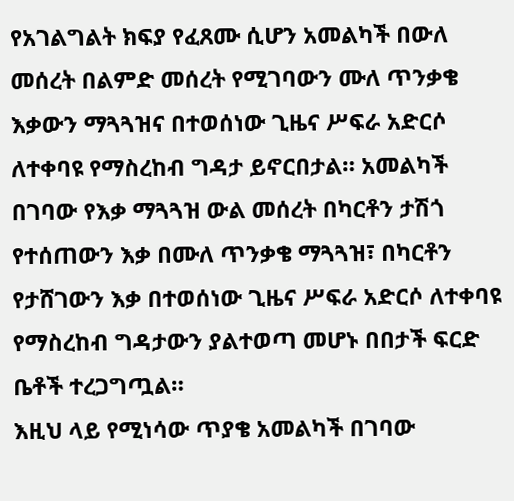የአገልግልት ክፍያ የፈጸሙ ሲሆን አመልካች በውለ መሰረት በልምድ መሰረት የሚገባውን ሙለ ጥንቃቄ እቃውን ማጓጓዝና በተወሰነው ጊዜና ሥፍራ አድርሶ ለተቀባዩ የማስረከብ ግዳታ ይኖርበታል። አመልካች በገባው የእቃ ማጓጓዝ ውል መሰረት በካርቶን ታሽጎ የተሰጠውን እቃ በሙለ ጥንቃቄ ማጓጓዝ፣ በካርቶን የታሸገውን እቃ በተወሰነው ጊዜና ሥፍራ አድርሶ ለተቀባዩ የማስረከብ ግዳታውን ያልተወጣ መሆኑ በበታች ፍርድ ቤቶች ተረጋግጧል።
እዚህ ላይ የሚነሳው ጥያቄ አመልካች በገባው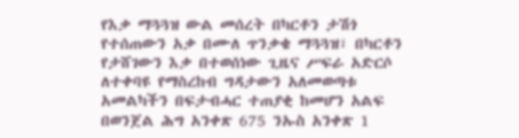የእቃ ማጓጓዝ ውል መሰረት በካርቶን ታሽጎ የተሰጠውን አቃ በሙለ ጥንቃቄ ማጓጓዝ፣ በካርቶን የታሸገውን እቃ በተወሰነው ጊዜና ሥፍራ አድርሶ ለተቀባዩ የማስረከብ ግዳታውን አለመወጣቱ አመልካችን በፍታብሓር ተጠያቂ ከመሆን አልፍ በወንጀል ሕግ አንቀጽ 675 ንኡስ አንቀጽ 1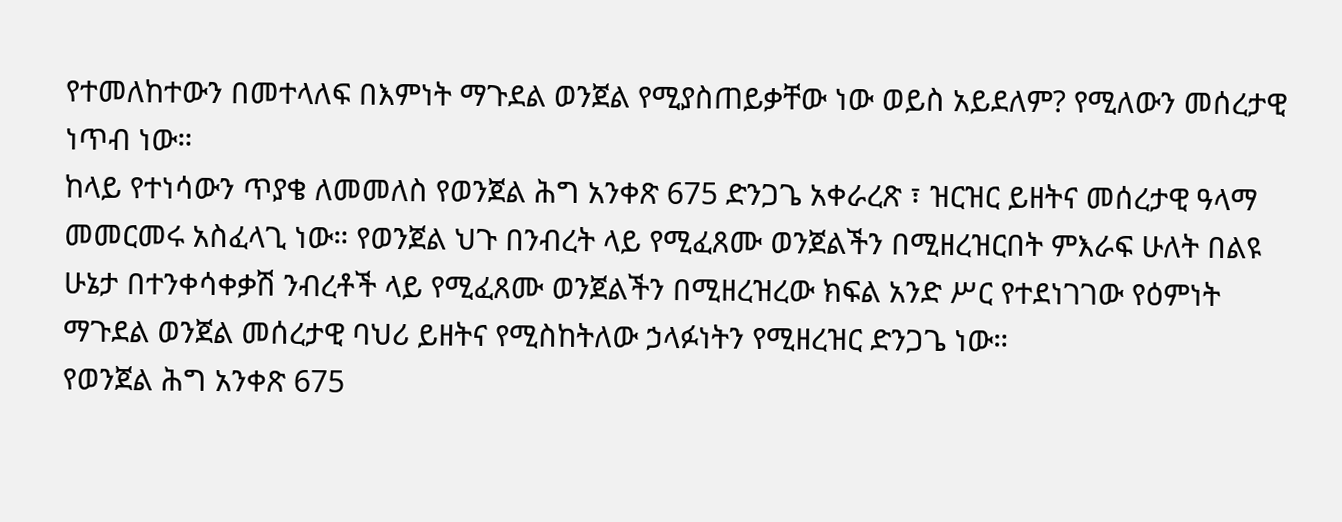የተመለከተውን በመተላለፍ በእምነት ማጉደል ወንጀል የሚያስጠይቃቸው ነው ወይስ አይደለም? የሚለውን መሰረታዊ ነጥብ ነው።
ከላይ የተነሳውን ጥያቄ ለመመለስ የወንጀል ሕግ አንቀጽ 675 ድንጋጌ አቀራረጽ ፣ ዝርዝር ይዘትና መሰረታዊ ዓላማ መመርመሩ አስፈላጊ ነው። የወንጀል ህጉ በንብረት ላይ የሚፈጸሙ ወንጀልችን በሚዘረዝርበት ምእራፍ ሁለት በልዩ ሁኔታ በተንቀሳቀቃሽ ንብረቶች ላይ የሚፈጸሙ ወንጀልችን በሚዘረዝረው ክፍል አንድ ሥር የተደነገገው የዕምነት ማጉደል ወንጀል መሰረታዊ ባህሪ ይዘትና የሚስከትለው ኃላፉነትን የሚዘረዝር ድንጋጌ ነው።
የወንጀል ሕግ አንቀጽ 675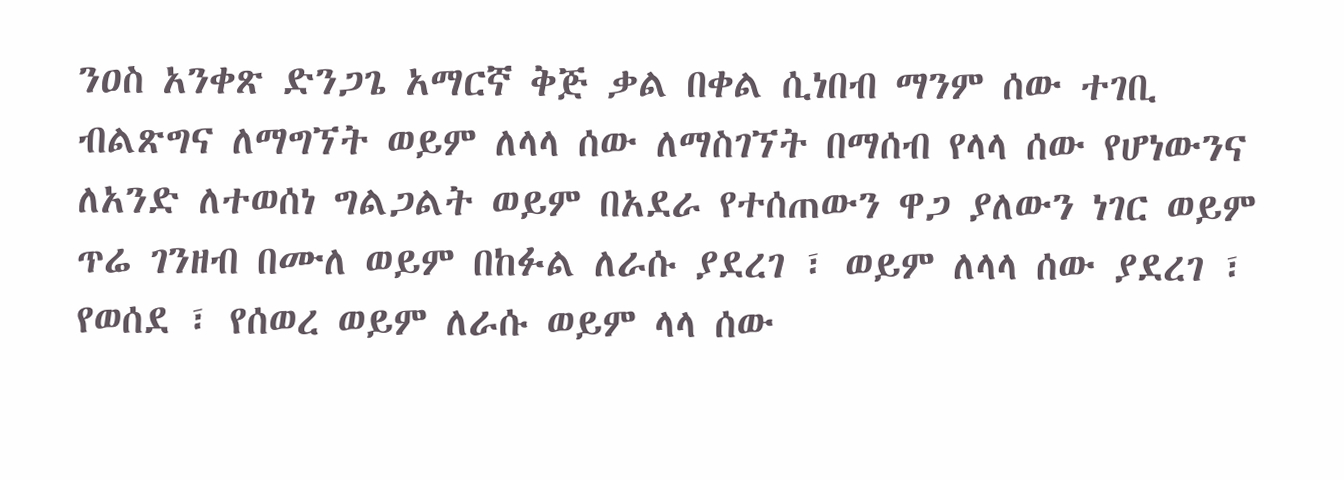ንዐስ አንቀጽ ድንጋጌ አማርኛ ቅጅ ቃል በቀል ሲነበብ ማንም ሰው ተገቢ ብልጽግና ለማግኘት ወይም ለላላ ሰው ለማስገኘት በማሰብ የላላ ሰው የሆነውንና ለአንድ ለተወሰነ ግልጋልት ወይም በአደራ የተሰጠውን ዋጋ ያለውን ነገር ወይም ጥሬ ገንዘብ በሙለ ወይም በከፉል ለራሱ ያደረገ ፣ ወይም ለላላ ሰው ያደረገ ፣ የወሰደ ፣ የሰወረ ወይም ለራሱ ወይም ላላ ሰው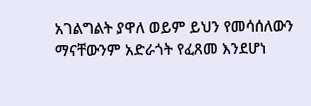አገልግልት ያዋለ ወይም ይህን የመሳሰለውን ማናቸውንም አድራጎት የፈጸመ እንደሆነ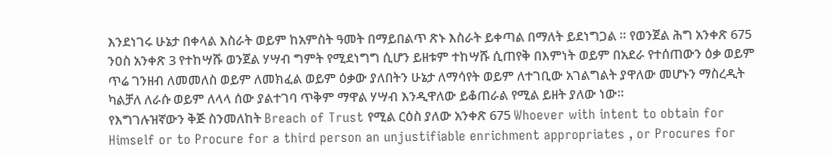እንደነገሩ ሁኔታ በቀላል እስራት ወይም ከአምስት ዓመት በማይበልጥ ጽኑ እስራት ይቀጣል በማለት ይደነግጋል ። የወንጀል ሕግ አንቀጽ 675 ንዐስ አንቀጽ 3 የተከሣሹ ወንጀል ሃሣብ ግምት የሚደነግግ ሲሆን ይዘቱም ተከሣሹ ሲጠየቅ በእምነት ወይም በአደራ የተሰጠውን ዕቃ ወይም ጥሬ ገንዘብ ለመመለስ ወይም ለመክፈል ወይም ዕቃው ያለበትን ሁኔታ ለማሳየት ወይም ለተገቢው አገልግልት ያዋለው መሆኑን ማስረዲት ካልቻለ ለራሱ ወይም ለላላ ሰው ያልተገባ ጥቅም ማዋል ሃሣብ እንዲዋለው ይቆጠራል የሚል ይዘት ያለው ነው።
የእግገሉዝኛውን ቅጅ ስንመለከት Breach of Trust የሚል ርዕስ ያለው አንቀጽ 675 Whoever with intent to obtain for Himself or to Procure for a third person an unjustifiable enrichment appropriates , or Procures for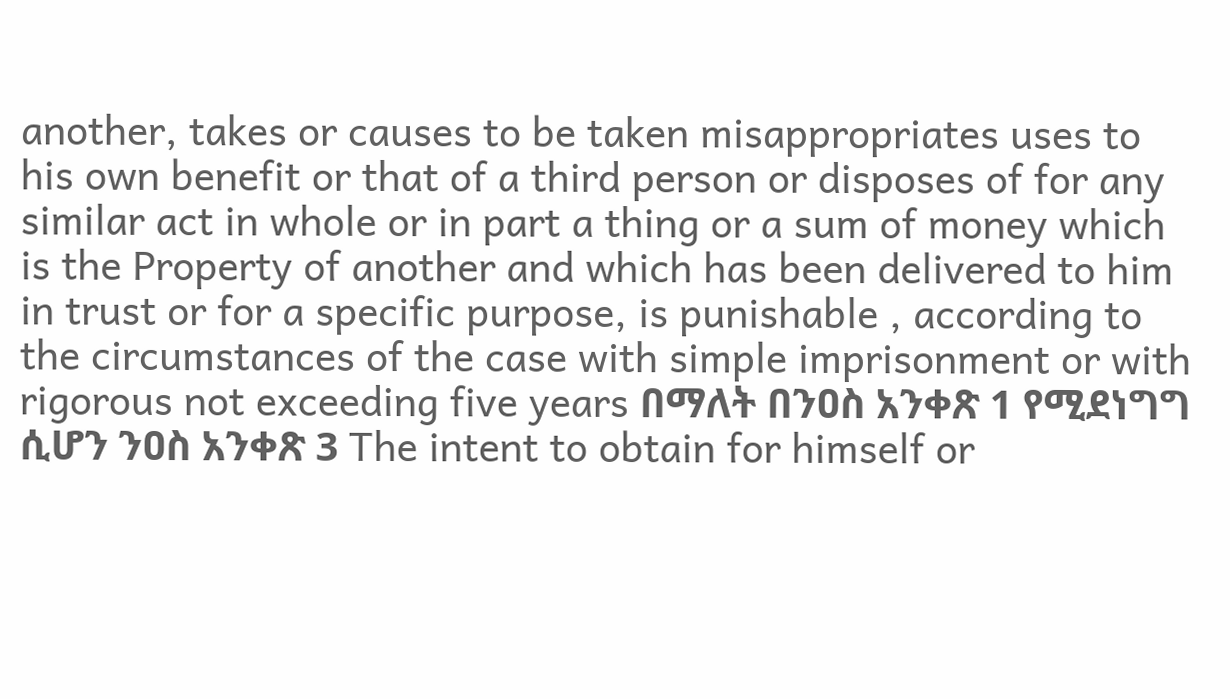another, takes or causes to be taken misappropriates uses to his own benefit or that of a third person or disposes of for any similar act in whole or in part a thing or a sum of money which is the Property of another and which has been delivered to him in trust or for a specific purpose, is punishable , according to the circumstances of the case with simple imprisonment or with rigorous not exceeding five years በማለት በንዐስ አንቀጽ 1 የሚደነግግ ሲሆን ንዐስ አንቀጽ 3 The intent to obtain for himself or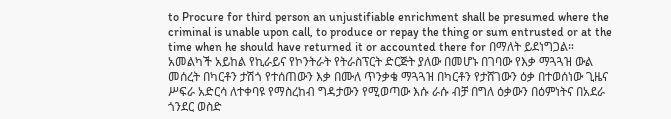to Procure for third person an unjustifiable enrichment shall be presumed where the criminal is unable upon call, to produce or repay the thing or sum entrusted or at the time when he should have returned it or accounted there for በማለት ይደነግጋል።
አመልካች አይከል የኪራይና የኮንትራት የትራስፕርት ድርጅት ያለው በመሆኑ በገባው የእቃ ማጓጓዝ ውል መሰረት በካርቶን ታሽጎ የተሰጠውን እቃ በሙለ ጥንቃቄ ማጓጓዝ በካርቶን የታሸገውን ዕቃ በተወሰነው ጊዜና ሥፍራ አድርሳ ለተቀባዩ የማስረከብ ግዳታውን የሚወጣው እሱ ራሱ ብቻ በግለ ዕቃውን በዕምነትና በአደራ ጎንደር ወስድ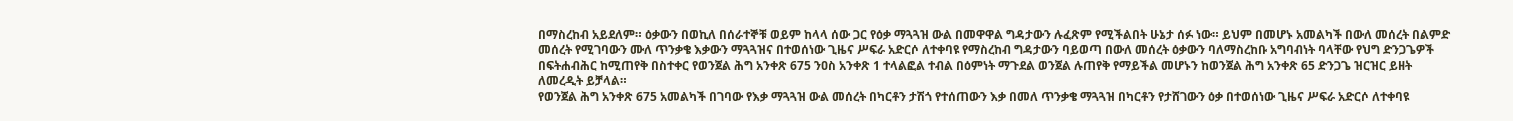በማስረከብ አይደለም። ዕቃውን በወኪለ በሰራተኞቹ ወይም ከላላ ሰው ጋር የዕቃ ማጓጓዝ ውል በመዋዋል ግዳታውን ሉፈጽም የሚችልበት ሁኔታ ሰፉ ነው። ይህም በመሆኑ አመልካች በውለ መሰረት በልምድ መሰረት የሚገባውን ሙለ ጥንቃቄ እቃውን ማጓጓዝና በተወሰነው ጊዜና ሥፍራ አድርሶ ለተቀባዩ የማስረከብ ግዳታውን ባይወጣ በውለ መሰረት ዕቃውን ባለማስረከቡ አግባብነት ባላቸው የህግ ድንጋጌዎች በፍትሐብሕር ከሚጠየቅ በስተቀር የወንጀል ሕግ አንቀጽ 675 ንዐስ አንቀጽ 1 ተላልፎል ተብል በዕምነት ማጉደል ወንጀል ሉጠየቅ የማይችል መሆኑን ከወንጀል ሕግ አንቀጽ 65 ድንጋጌ ዝርዝር ይዘት ለመረዲት ይቻላል።
የወንጀል ሕግ አንቀጽ 675 አመልካች በገባው የእቃ ማጓጓዝ ውል መሰረት በካርቶን ታሽጎ የተሰጠውን እቃ በመለ ጥንቃቄ ማጓጓዝ በካርቶን የታሸገውን ዕቃ በተወሰነው ጊዜና ሥፍራ አድርሶ ለተቀባዩ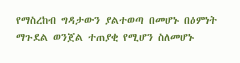የማስረከብ ግዳታውን ያልተወጣ በመሆኑ በዕምነት ማጉደል ወንጀል ተጠያቂ የሚሆን ስለመሆኑ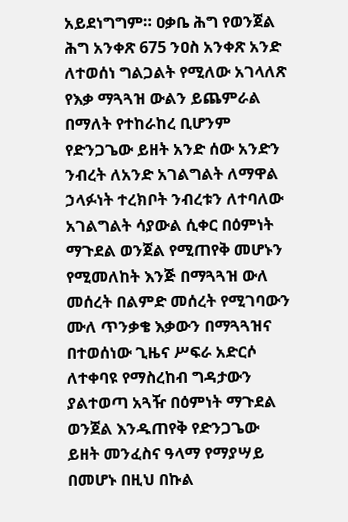አይደነግግም። ዐቃቤ ሕግ የወንጀል ሕግ አንቀጽ 675 ንዐስ አንቀጽ አንድ ለተወሰነ ግልጋልት የሚለው አገላለጽ የእቃ ማጓጓዝ ውልን ይጨምራል በማለት የተከራከረ ቢሆንም የድንጋጌው ይዘት አንድ ሰው አንድን ንብረት ለአንድ አገልግልት ለማዋል ኃላፉነት ተረክቦት ንብረቱን ለተባለው አገልግልት ሳያውል ሲቀር በዕምነት ማጉደል ወንጀል የሚጠየቅ መሆኑን የሚመለከት እንጅ በማጓጓዝ ውለ መሰረት በልምድ መሰረት የሚገባውን ሙለ ጥንቃቄ እቃውን በማጓጓዝና በተወሰነው ጊዜና ሥፍራ አድርሶ ለተቀባዩ የማስረከብ ግዳታውን ያልተወጣ አጓዥ በዕምነት ማጉደል ወንጀል እንዱጠየቅ የድንጋጌው ይዘት መንፈስና ዓላማ የማያሣይ በመሆኑ በዚህ በኩል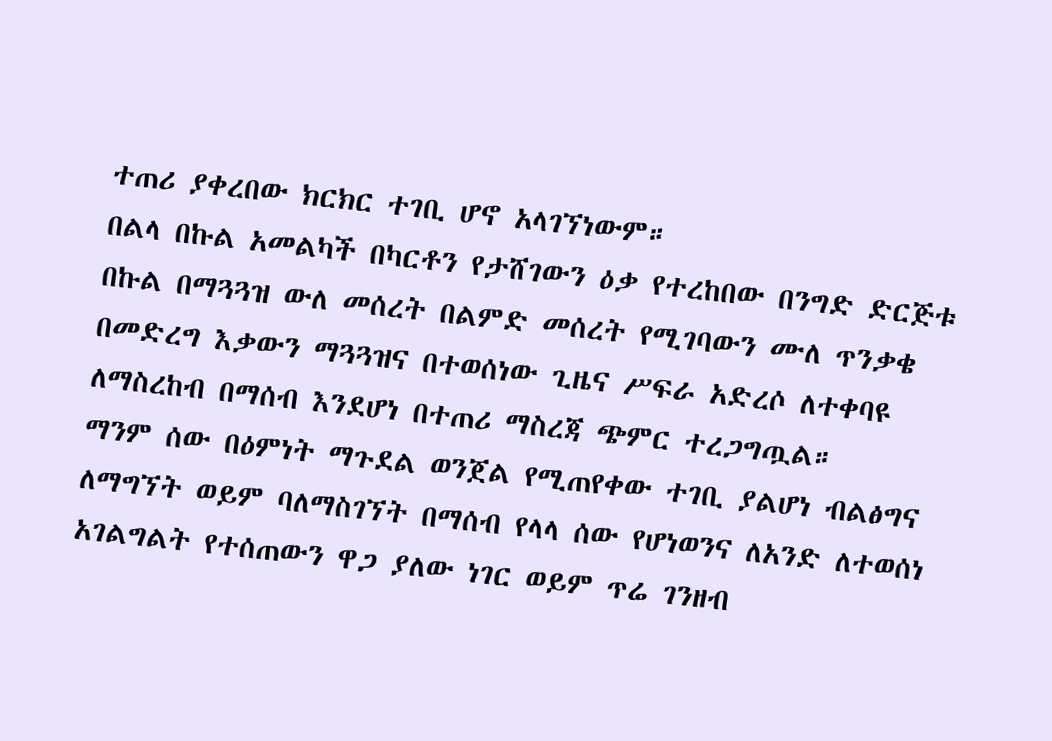ተጠሪ ያቀረበው ክርክር ተገቢ ሆኖ አላገኘነውም።
በልላ በኩል አመልካች በካርቶን የታሸገውን ዕቃ የተረከበው በንግድ ድርጅቱ በኩል በማጓጓዝ ውለ መሰረት በልምድ መሰረት የሚገባውን ሙለ ጥንቃቄ በመድረግ እቃውን ማጓጓዝና በተወሰነው ጊዜና ሥፍራ አድረሶ ለተቀባዩ ለማስረከብ በማሰብ እንደሆነ በተጠሪ ማስረጃ ጭምር ተረጋግጧል።
ማንም ሰው በዕምነት ማጉደል ወንጀል የሚጠየቀው ተገቢ ያልሆነ ብልፅግና ለማግኘት ወይም ባለማስገኘት በማሰብ የላላ ሰው የሆነወንና ለአንድ ለተወሰነ አገልግልት የተሰጠውን ዋጋ ያለው ነገር ወይም ጥሬ ገንዘብ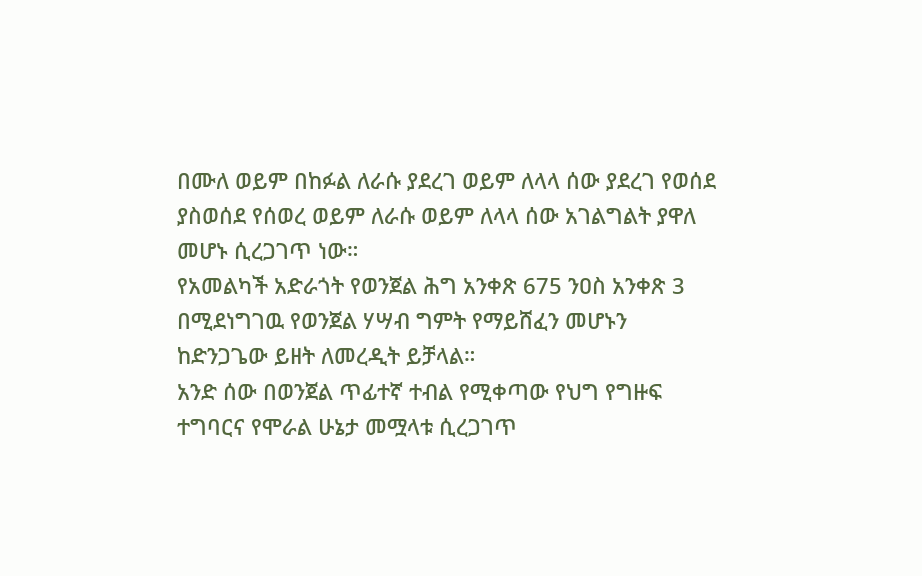በሙለ ወይም በከፉል ለራሱ ያደረገ ወይም ለላላ ሰው ያደረገ የወሰደ ያስወሰደ የሰወረ ወይም ለራሱ ወይም ለላላ ሰው አገልግልት ያዋለ መሆኑ ሲረጋገጥ ነው።
የአመልካች አድራጎት የወንጀል ሕግ አንቀጽ 675 ንዐስ አንቀጽ 3 በሚደነግገዉ የወንጀል ሃሣብ ግምት የማይሸፈን መሆኑን ከድንጋጌው ይዘት ለመረዲት ይቻላል።
አንድ ሰው በወንጀል ጥፊተኛ ተብል የሚቀጣው የህግ የግዙፍ ተግባርና የሞራል ሁኔታ መሟላቱ ሲረጋገጥ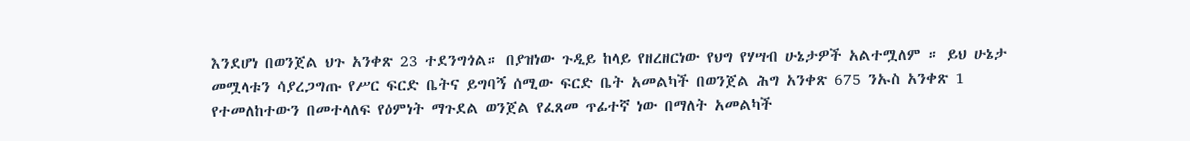እንደሆነ በወንጀል ህጉ አንቀጽ 23 ተደንግጎል። በያዝነው ጉዲይ ከላይ የዘረዘርነው የህግ የሃሣብ ሁኔታዎች አልተሟለም ። ይህ ሁኔታ መሟላቱን ሳያረጋግጡ የሥር ፍርድ ቤትና ይግባኝ ሰሚው ፍርድ ቤት አመልካች በወንጀል ሕግ አንቀጽ 675 ንኡስ አንቀጽ 1 የተመለከተውን በመተላለፍ የዕምነት ማጉደል ወንጀል የፈጸመ ጥፊተኛ ነው በማለት አመልካች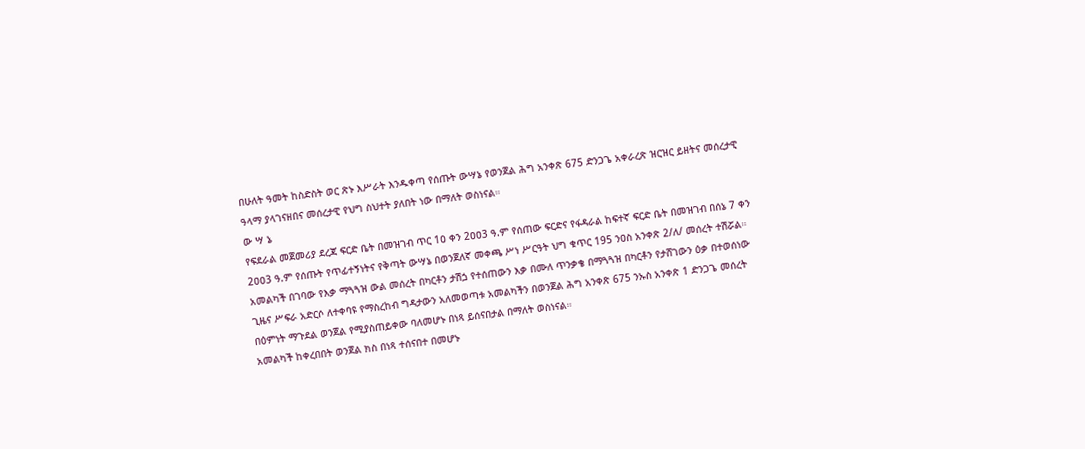በሁለት ዓመት ከስድስት ወር ጽኑ እሥራት እንዱቀጣ የሰጡት ውሣኔ የወንጀል ሕግ አንቀጽ 675 ድንጋጌ አቀራረጽ ዝርዝር ይዘትና መሰረታዊ ዓላማ ያላገናዘበና መሰረታዊ የህግ ስህተት ያለበት ነው በማለት ወስነናል።
ው ሣ ኔ
የፍደራል መጀመሪያ ደረጃ ፍርድ ቤት በመዝገብ ጥር 1ዐ ቀን 2ዐዐ3 ዓ.ም የሰጠው ፍርድና የፋዳራል ከፍተኛ ፍርድ ቤት በመዝገብ በሰኔ 7 ቀን 2ዐዐ3 ዓ.ም የሰጡት የጥፊተኝነትና የቅጣት ውሣኔ በወንጀለኛ መቀጫ ሥነ ሥርዓት ህግ ቁጥር 195 ንዐስ አንቀጽ 2/ለ/ መሰረት ተሽሯል።
አመልካች በገባው የእቃ ማጓጓዝ ውል መሰረት በካርቶን ታሽጏ የተሰጠውን እቃ በሙለ ጥንቃቄ በማጓጓዝ በካርቶን የታሸገውን ዕቃ በተወሰነው ጊዜና ሥፍራ አድርሶ ለተቀባዩ የማስረከብ ግዳታውን አለመወጣቱ አመልካችን በወንጀል ሕግ አንቀጽ 675 ንኡስ አንቀጽ 1 ድንጋጌ መሰረት በዕምነት ማጉደል ወንጀል የሚያስጠይቀው ባለመሆኑ በነጻ ይሰናበታል በማለት ወስነናል።
አመልካች ከቀረበበት ወንጀል ክስ በነጻ ተሰናበተ በመሆኑ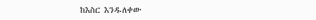ከእስር እንዱለቀው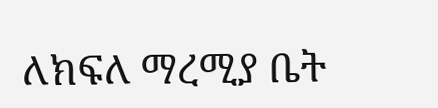ለክፍለ ማረሚያ ቤት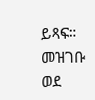ይጻፍ።
መዝገቡ ወደ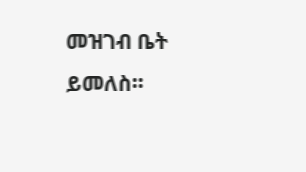መዝገብ ቤት ይመለስ።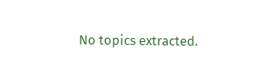No topics extracted.